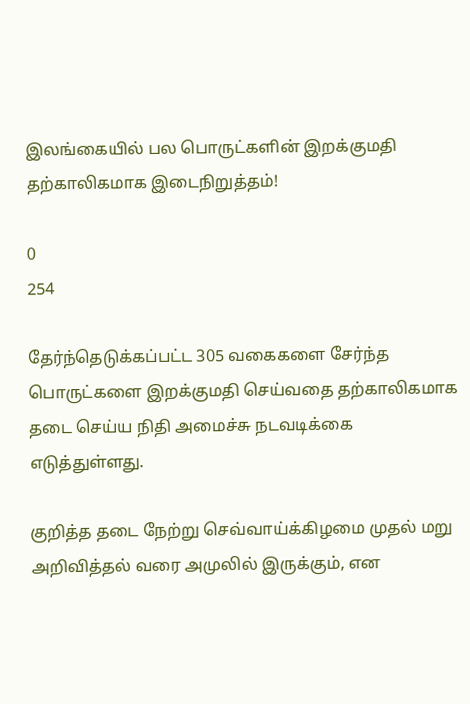இலங்கையில் பல பொருட்களின் இறக்குமதி தற்காலிகமாக இடைநிறுத்தம்!

0
254

தேர்ந்தெடுக்கப்பட்ட 305 வகைகளை சேர்ந்த பொருட்களை இறக்குமதி செய்வதை தற்காலிகமாக தடை செய்ய நிதி அமைச்சு நடவடிக்கை எடுத்துள்ளது.

குறித்த தடை நேற்று செவ்வாய்க்கிழமை முதல் மறு அறிவித்தல் வரை அமுலில் இருக்கும், என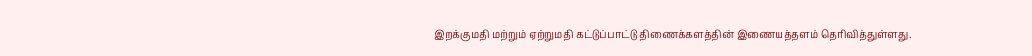இறக்குமதி மற்றும் ஏற்றுமதி கட்டுப்பாட்டு திணைக்களத்தின் இணையத்தளம் தெரிவித்துள்ளது.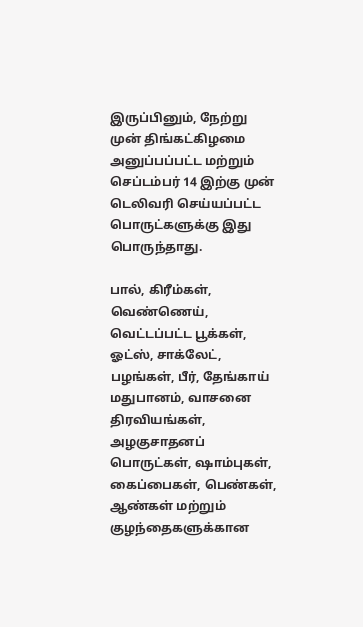இருப்பினும், நேற்று முன் திங்கட்கிழமை அனுப்பப்பட்ட மற்றும் செப்டம்பர் 14 இற்கு முன் டெலிவரி செய்யப்பட்ட பொருட்களுக்கு இது பொருந்தாது.

பால், கிரீம்கள், வெண்ணெய், வெட்டப்பட்ட பூக்கள், ஓட்ஸ், சாக்லேட், பழங்கள், பீர், தேங்காய் மதுபானம், வாசனை திரவியங்கள், அழகுசாதனப் பொருட்கள், ஷாம்புகள், கைப்பைகள், பெண்கள், ஆண்கள் மற்றும் குழந்தைகளுக்கான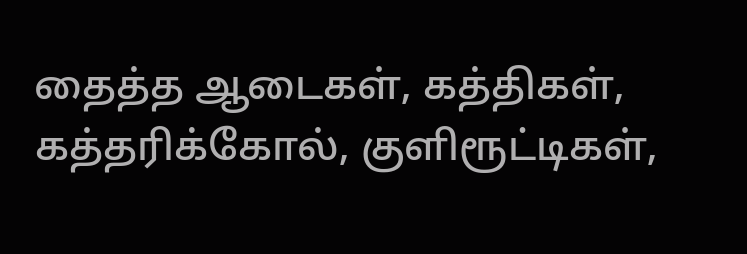தைத்த ஆடைகள், கத்திகள், கத்தரிக்கோல், குளிரூட்டிகள்,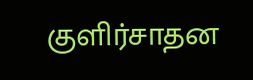குளிர்சாதன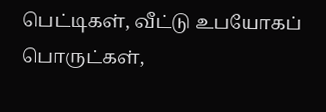பெட்டிகள், வீட்டு உபயோகப் பொருட்கள்,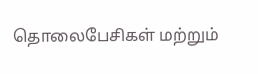தொலைபேசிகள் மற்றும்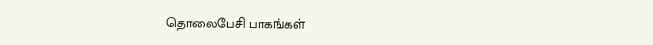தொலைபேசி பாகங்கள்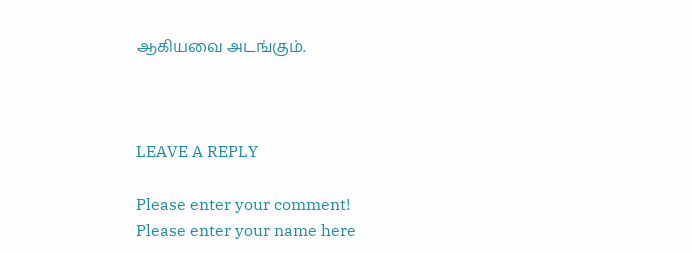ஆகியவை அடங்கும்.



LEAVE A REPLY

Please enter your comment!
Please enter your name here